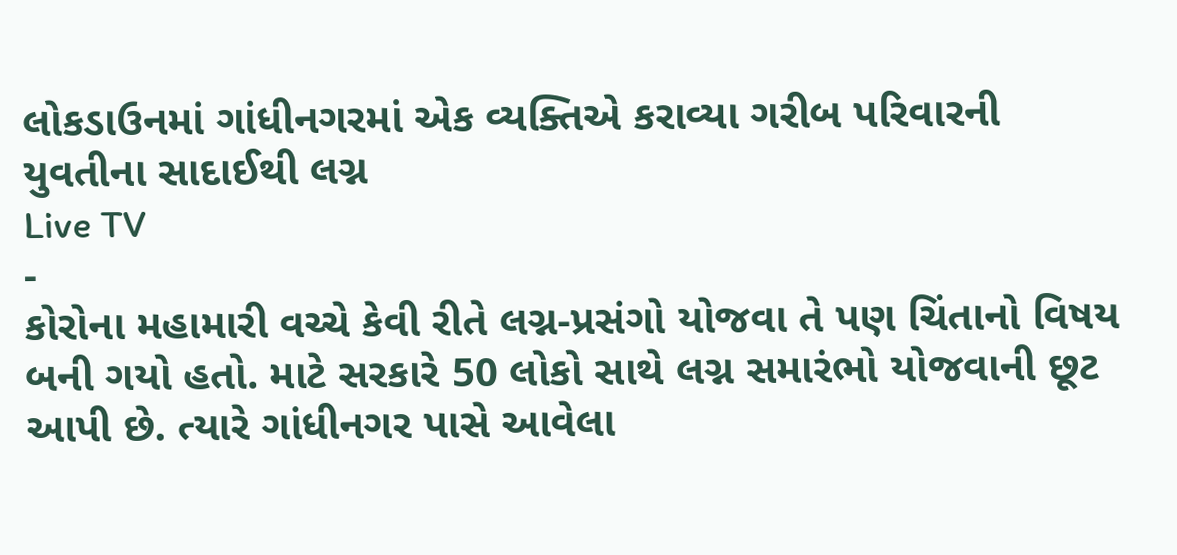લોકડાઉનમાં ગાંધીનગરમાં એક વ્યક્તિએ કરાવ્યા ગરીબ પરિવારની યુવતીના સાદાઈથી લગ્ન
Live TV
-
કોરોના મહામારી વચ્ચે કેવી રીતે લગ્ન-પ્રસંગો યોજવા તે પણ ચિંતાનો વિષય બની ગયો હતો. માટે સરકારે 50 લોકો સાથે લગ્ન સમારંભો યોજવાની છૂટ આપી છે. ત્યારે ગાંધીનગર પાસે આવેલા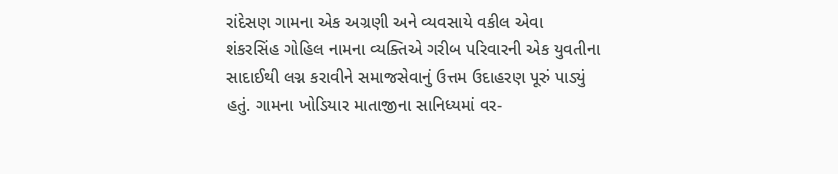રાંદેસણ ગામના એક અગ્રણી અને વ્યવસાયે વકીલ એવા શંકરસિંહ ગોહિલ નામના વ્યક્તિએ ગરીબ પરિવારની એક યુવતીના સાદાઈથી લગ્ન કરાવીને સમાજસેવાનું ઉત્તમ ઉદાહરણ પૂરું પાડ્યું હતું. ગામના ખોડિયાર માતાજીના સાનિધ્યમાં વર-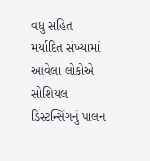વધુ સહિત મર્યાદિત સંખ્યામાં આવેલા લોકોએ સોશિયલ ડિસ્ટન્સિંગનું પાલન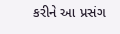કરીને આ પ્રસંગ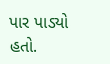પાર પાડ્યો હતો.